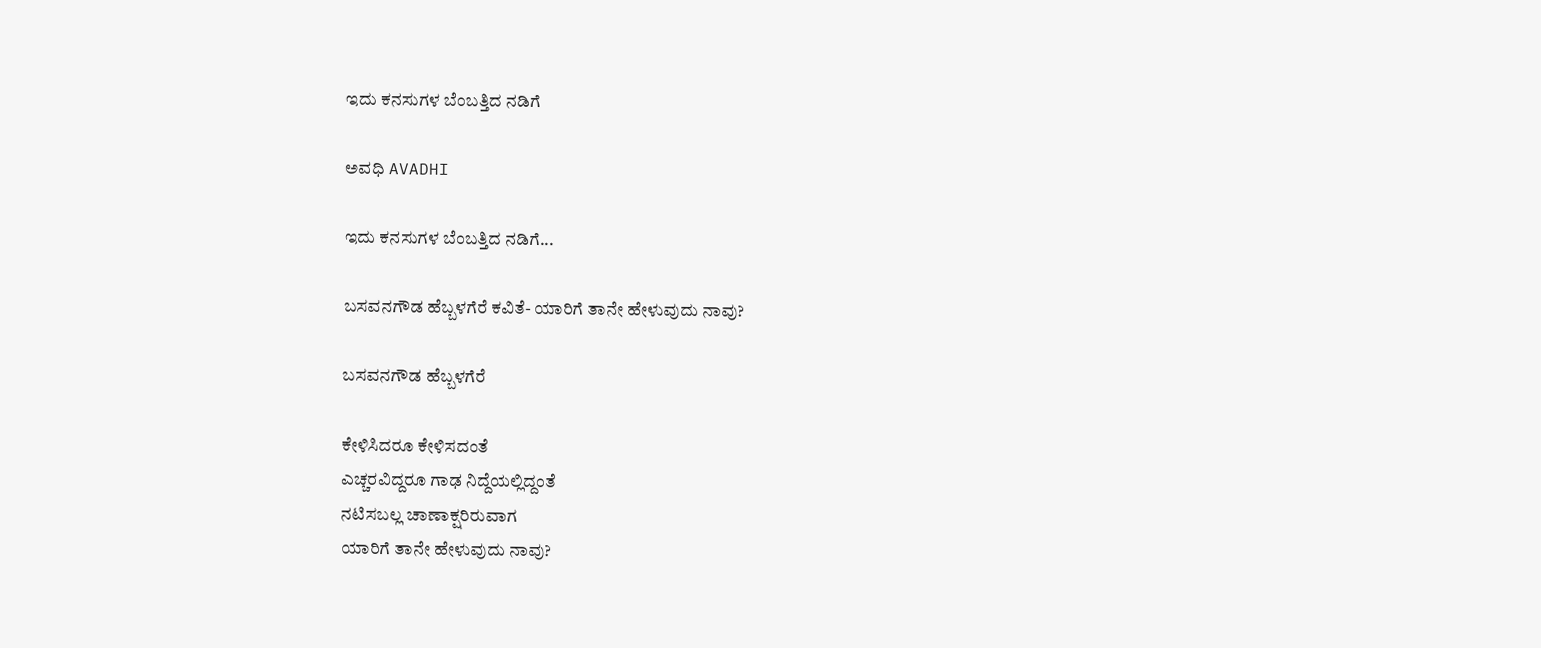ಇದು ಕನಸುಗಳ ಬೆಂಬತ್ತಿದ ನಡಿಗೆ‍

ಅವಧಿ AVADHI

ಇದು ಕನಸುಗಳ ಬೆಂಬತ್ತಿದ ನಡಿಗೆ...

ಬಸವನಗೌಡ ಹೆಬ್ಬಳಗೆರೆ ಕವಿತೆ- ಯಾರಿಗೆ ತಾನೇ ಹೇಳುವುದು ನಾವು?

ಬಸವನಗೌಡ ಹೆಬ್ಬಳಗೆರೆ

ಕೇಳಿಸಿದರೂ ಕೇಳಿಸದಂತೆ
ಎಚ್ಚರವಿದ್ದರೂ ಗಾಢ ನಿದ್ದೆಯಲ್ಲಿದ್ದಂತೆ
ನಟಿಸಬಲ್ಲ ಚಾಣಾಕ್ಷರಿರುವಾಗ
ಯಾರಿಗೆ ತಾನೇ ಹೇಳುವುದು ನಾವು?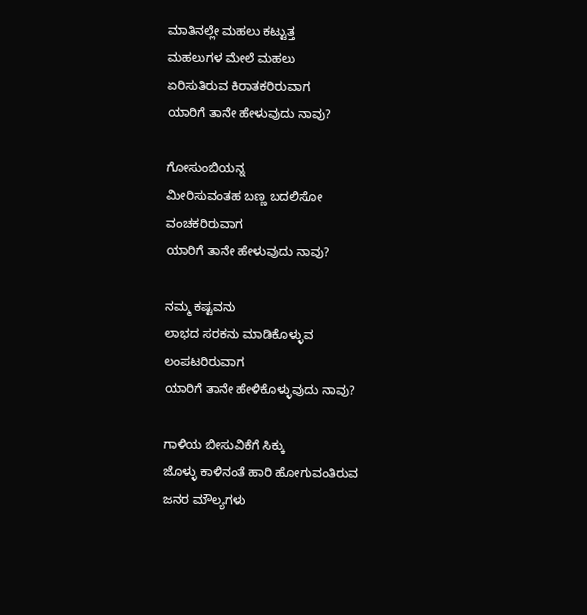ಮಾತಿನಲ್ಲೇ ಮಹಲು ಕಟ್ಟುತ್ತ
ಮಹಲುಗಳ ಮೇಲೆ ಮಹಲು
ಏರಿಸುತಿರುವ ಕಿರಾತಕರಿರುವಾಗ
ಯಾರಿಗೆ ತಾನೇ ಹೇಳುವುದು ನಾವು?

ಗೋಸುಂಬಿಯನ್ನ
ಮೀರಿಸುವಂತಹ ಬಣ್ಣ ಬದಲಿಸೋ
ವಂಚಕರಿರುವಾಗ
ಯಾರಿಗೆ ತಾ‌ನೇ ಹೇಳುವುದು ನಾವು?

ನಮ್ಮ ಕಷ್ಟವನು
ಲಾಭದ ಸರಕನು ಮಾಡಿಕೊಳ್ಳುವ
ಲಂಪಟರಿರುವಾಗ
ಯಾರಿಗೆ ತಾನೇ ಹೇಳಿಕೊಳ್ಳುವುದು ನಾವು?

ಗಾಳಿಯ ಬೀಸುವಿಕೆಗೆ ಸಿಕ್ಕು
ಜೊಳ್ಳು ಕಾಳಿನಂತೆ ಹಾರಿ ಹೋಗುವಂತಿರುವ
ಜನರ ಮೌಲ್ಯಗಳು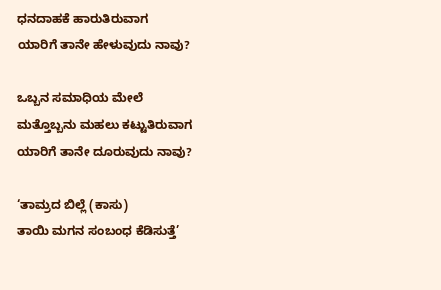ಧನದಾಹಕೆ ಹಾರುತಿರುವಾಗ
ಯಾರಿಗೆ ತಾನೇ ಹೇಳುವುದು ನಾವು?

ಒಬ್ಬನ ಸಮಾಧಿಯ ಮೇಲೆ
ಮತ್ತೊಬ್ಬನು ಮಹಲು ಕಟ್ಟುತಿರುವಾಗ
ಯಾರಿಗೆ ತಾನೇ ದೂರುವುದು ನಾವು?

‘ತಾಮ್ರದ ಬಿಲ್ಲೆ (ಕಾಸು)
ತಾಯಿ ಮಗನ ಸಂಬಂಧ ಕೆಡಿಸುತ್ತೆ’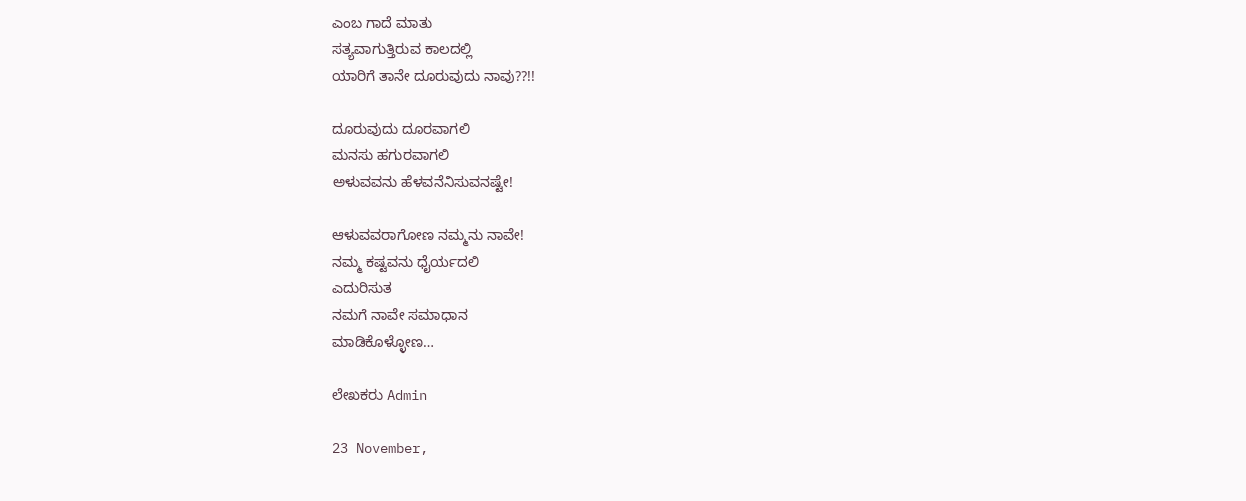ಎಂಬ ಗಾದೆ ಮಾತು
ಸತ್ಯವಾಗುತ್ತಿರುವ ಕಾಲದಲ್ಲಿ
ಯಾರಿಗೆ ತಾನೇ ದೂರುವುದು ನಾವು??!!

ದೂರುವುದು ದೂರವಾಗಲಿ
ಮನಸು ಹಗುರವಾಗಲಿ
ಅಳುವವನು ಹೆಳವನೆನಿಸುವನಷ್ಟೇ!

ಆಳುವವರಾಗೋಣ ನಮ್ಮನು ನಾವೇ!
ನಮ್ಮ ಕಷ್ಟವನು ಧೈರ್ಯದಲಿ
ಎದುರಿಸುತ
ನಮಗೆ ನಾವೇ ಸಮಾಧಾನ
ಮಾಡಿಕೊಳ್ಳೋಣ…

ಲೇಖಕರು Admin

23 November,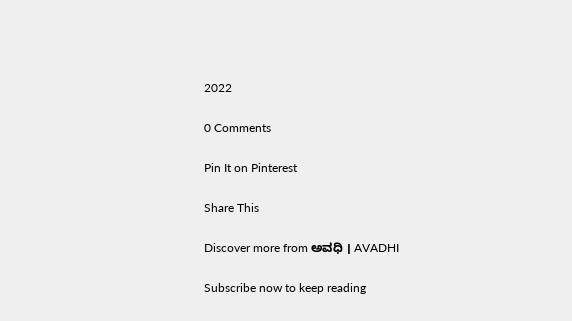2022

0 Comments

Pin It on Pinterest

Share This

Discover more from ಅವಧಿ । AVADHI

Subscribe now to keep reading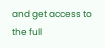and get access to the full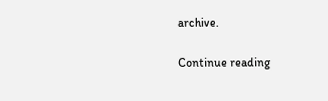archive.

Continue reading